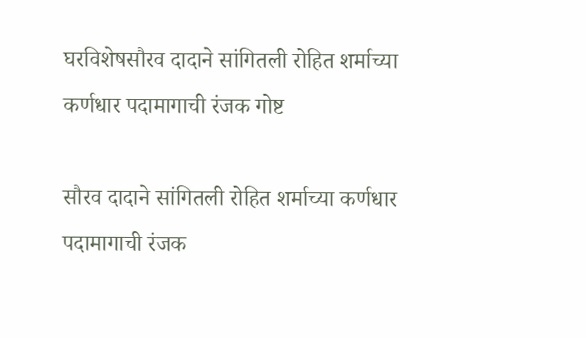घरविशेषसौरव दादाने सांगितली रोहित शर्माच्या कर्णधार पदामागाची रंजक गोष्ट

सौरव दादाने सांगितली रोहित शर्माच्या कर्णधार पदामागाची रंजक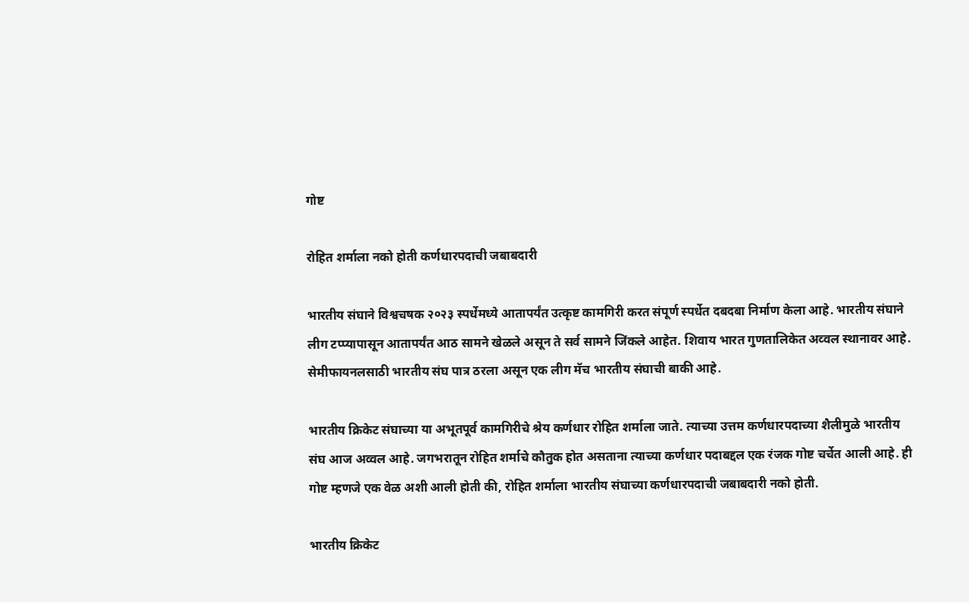गोष्ट

रोहित शर्माला नको होती कर्णधारपदाची जबाबदारी

भारतीय संघाने विश्वचषक २०२३ स्पर्धेमध्ये आतापर्यंत उत्कृष्ट कामगिरी करत संपूर्ण स्पर्धेत दबदबा निर्माण केला आहे. भारतीय संघाने लीग टप्प्यापासून आतापर्यंत आठ सामने खेळले असून ते सर्व सामने जिंकले आहेत. शिवाय भारत गुणतालिकेत अव्वल स्थानावर आहे. सेमीफायनलसाठी भारतीय संघ पात्र ठरला असून एक लीग मॅच भारतीय संघाची बाकी आहे.

भारतीय क्रिकेट संघाच्या या अभूतपूर्व कामगिरीचे श्रेय कर्णधार रोहित शर्माला जाते. त्याच्या उत्तम कर्णधारपदाच्या शैलीमुळे भारतीय संघ आज अव्वल आहे. जगभरातून रोहित शर्माचे कौतुक होत असताना त्याच्या कर्णधार पदाबद्दल एक रंजक गोष्ट चर्चेत आली आहे. ही गोष्ट म्हणजे एक वेळ अशी आली होती की, रोहित शर्माला भारतीय संघाच्या कर्णधारपदाची जबाबदारी नको होती.

भारतीय क्रिकेट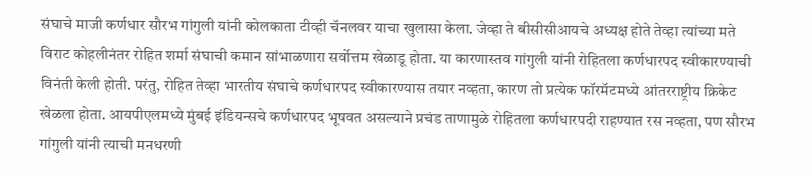संघाचे माजी कर्णधार सौरभ गांगुली यांनी कोलकाता टीव्ही चॅनलवर याचा खुलासा केला. जेव्हा ते बीसीसीआयचे अध्यक्ष होते तेव्हा त्यांच्या मते विराट कोहलीनंतर रोहित शर्मा संघाची कमान सांभाळणारा सर्वोत्तम खेळाडू होता. या कारणास्तव गांगुली यांनी रोहितला कर्णधारपद स्वीकारण्याची विनंती केली होती. परंतु, रोहित तेव्हा भारतीय संघाचे कर्णधारपद स्वीकारण्यास तयार नव्हता, कारण तो प्रत्येक फॉरमॅटमध्ये आंतरराष्ट्रीय क्रिकेट खेळला होता. आयपीएलमध्ये मुंबई इंडियन्सचे कर्णधारपद भूषवत असल्याने प्रचंड ताणामुळे रोहितला कर्णधारपदी राहण्यात रस नव्हता, पण सौरभ गांगुली यांनी त्याची मनधरणी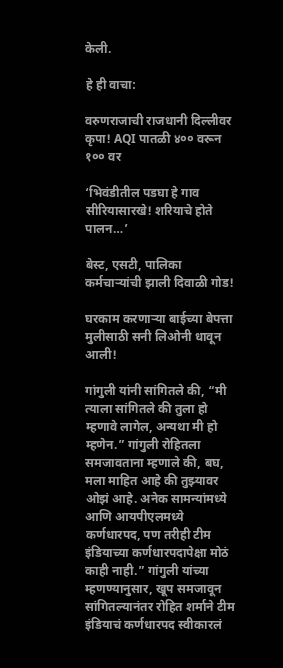केली.

हे ही वाचा:

वरुणराजाची राजधानी दिल्लीवर कृपा! AQI पातळी ४०० वरून १०० वर

‘भिवंडीतील पडघा हे गाव सीरियासारखे! शरियाचे होते पालन…’

बेस्ट, एसटी, पालिका कर्मचाऱ्यांची झाली दिवाळी गोड!

घरकाम करणाऱ्या बाईच्या बेपत्ता मुलीसाठी सनी लिओनी धावून आली!

गांगुली यांनी सांगितले की, “मी त्याला सांगितले की तुला हो म्हणावे लागेल, अन्यथा मी हो म्हणेन.” गांगुली रोहितला समजावताना म्हणाले की, बघ, मला माहित आहे की तुझ्यावर ओझं आहे. अनेक सामन्यांमध्ये आणि आयपीएलमध्ये कर्णधारपद, पण तरीही टीम इंडियाच्या कर्णधारपदापेक्षा मोठं काही नाही.” गांगुली यांच्या म्हणण्यानुसार, खूप समजावून सांगितल्यानंतर रोहित शर्माने टीम इंडियाचं कर्णधारपद स्वीकारलं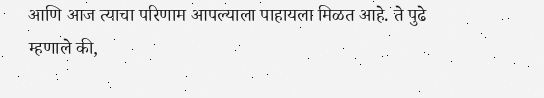आणि आज त्याचा परिणाम आपल्याला पाहायला मिळत आहे. ते पुढे म्हणाले की,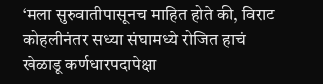‘मला सुरुवातीपासूनच माहित होते की, विराट कोहलीनंतर सध्या संघामध्ये रोजित हाचं खेळाडू कर्णधारपदापेक्षा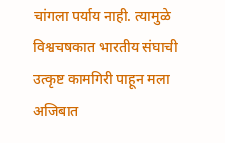चांगला पर्याय नाही. त्यामुळे विश्वचषकात भारतीय संघाची उत्कृष्ट कामगिरी पाहून मला अजिबात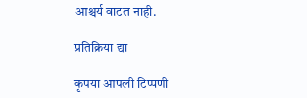आश्चर्य वाटत नाही.

प्रतिक्रिया द्या

कृपया आपली टिप्पणी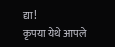द्या!
कृपया येथे आपले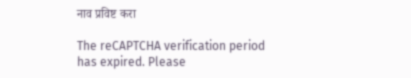नाव प्रविष्ट करा

The reCAPTCHA verification period has expired. Please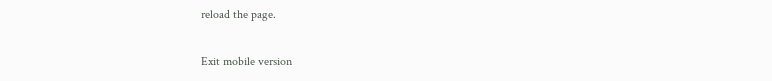reload the page.

Exit mobile version